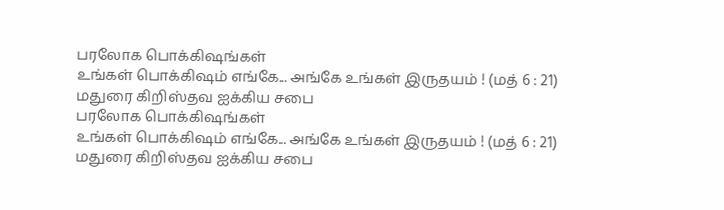பரலோக பொக்கிஷங்கள்
உங்கள் பொக்கிஷம் எங்கே... அங்கே உங்கள் இருதயம் ! (மத் 6 : 21)
மதுரை கிறிஸ்தவ ஐக்கிய சபை
பரலோக பொக்கிஷங்கள்
உங்கள் பொக்கிஷம் எங்கே... அங்கே உங்கள் இருதயம் ! (மத் 6 : 21)
மதுரை கிறிஸ்தவ ஐக்கிய சபை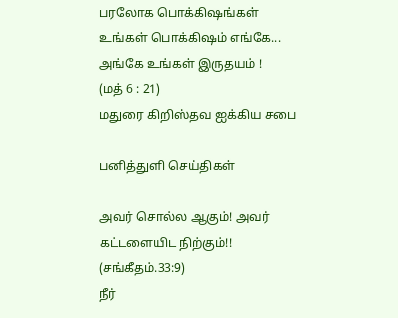பரலோக பொக்கிஷங்கள்
உங்கள் பொக்கிஷம் எங்கே...
அங்கே உங்கள் இருதயம் !
(மத் 6 : 21)
மதுரை கிறிஸ்தவ ஐக்கிய சபை

பனித்துளி செய்திகள்

அவர் சொல்ல ஆகும்! அவர் கட்டளையிட நிற்கும்!! (சங்கீதம்.33:9)
நீர்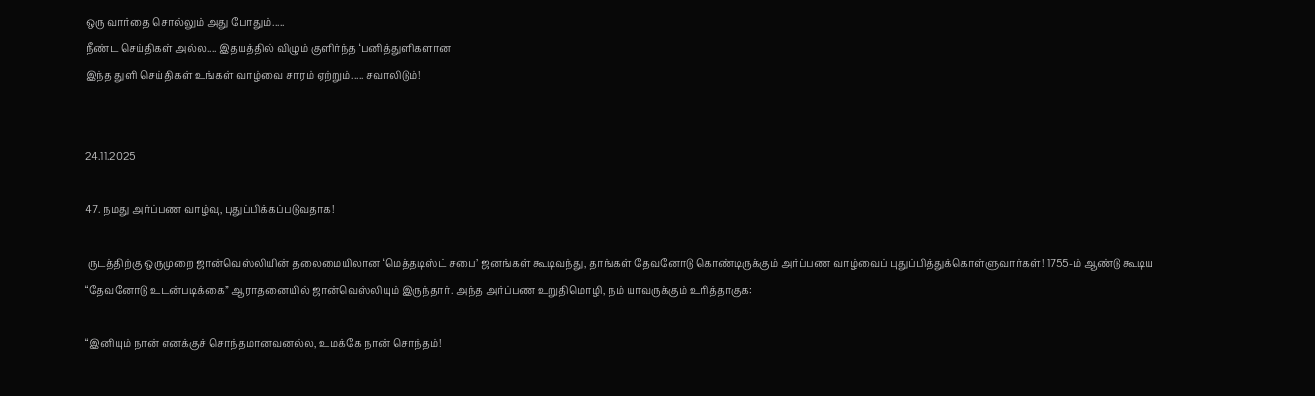ஒரு வார்தை சொல்லும் அது போதும்.....
நீண்ட செய்திகள் அல்ல.... இதயத்தில் விழும் குளிர்ந்த ‘பனித்துளிகளான
இந்த துளி செய்திகள் உங்கள் வாழ்வை சாரம் ஏற்றும்..... சவாலிடும்!


24.11.2025

47. நமது அர்ப்பண வாழ்வு, புதுப்பிக்கப்படுவதாக!

 ருடத்திற்கு ஒருமுறை ஜான்வெஸ்லியின் தலைமையிலான ‘மெத்தடிஸ்ட் சபை’ ஜனங்கள் கூடிவந்து, தாங்கள் தேவனோடு கொண்டிருக்கும் அர்ப்பண வாழ்வைப் புதுப்பித்துக்கொள்ளுவார்கள்! 1755-ம் ஆண்டு கூடிய “தேவனோடு உடன்படிக்கை” ஆராதனையில் ஜான்வெஸ்லியும் இருந்தார். அந்த அர்ப்பண உறுதிமொழி, நம் யாவருக்கும் உரித்தாகுக:

“இனியும் நான் எனக்குச் சொந்தமானவனல்ல, உமக்கே நான் சொந்தம்!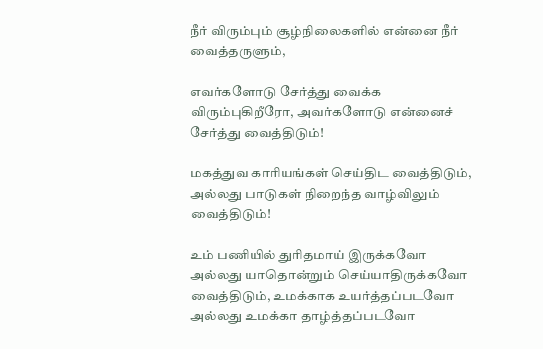நீர் விரும்பும் சூழ்நிலைகளில் என்னை நீர் வைத்தருளும்,

எவர்களோடு சேர்த்து வைக்க விரும்புகிறீரோ, அவர்களோடு என்னைச் சேர்த்து வைத்திடும்!

மகத்துவ காரியங்கள் செய்திட வைத்திடும், அல்லது பாடுகள் நிறைந்த வாழ்விலும் வைத்திடும்!

உம் பணியில் துரிதமாய் இருக்கவோ அல்லது யாதொன்றும் செய்யாதிருக்கவோ வைத்திடும், உமக்காக உயர்த்தப்படவோ அல்லது உமக்கா தாழ்த்தப்படவோ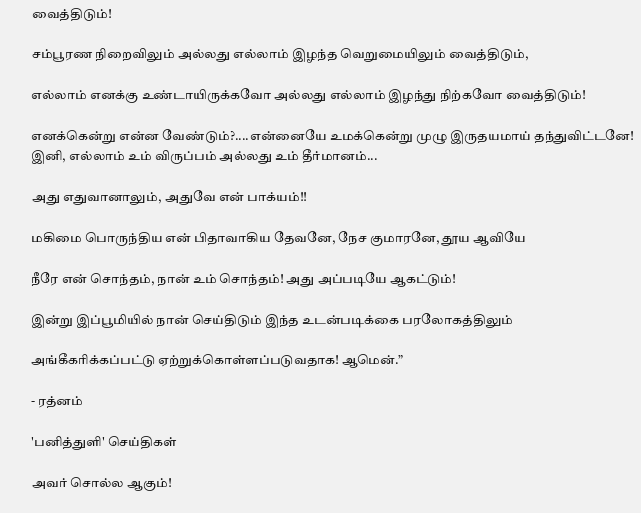வைத்திடும்!

சம்பூரண நிறைவிலும் அல்லது எல்லாம் இழந்த வெறுமையிலும் வைத்திடும்,

எல்லாம் எனக்கு உண்டாயிருக்கவோ அல்லது எல்லாம் இழந்து நிற்கவோ வைத்திடும்!

எனக்கென்று என்ன வேண்டும்?....என்னையே உமக்கென்று முழு இருதயமாய் தந்துவிட்டனே! இனி, எல்லாம் உம் விருப்பம் அல்லது உம் தீர்மானம்...

அது எதுவானாலும், அதுவே என் பாக்யம்!!

மகிமை பொருந்திய என் பிதாவாகிய தேவனே, நேச குமாரனே, தூய ஆவியே

நீரே என் சொந்தம், நான் உம் சொந்தம்! அது அப்படியே ஆகட்டும்!

இன்று இப்பூமியில் நான் செய்திடும் இந்த உடன்படிக்கை பரலோகத்திலும்

அங்கீகரிக்கப்பட்டு ஏற்றுக்கொள்ளப்படுவதாக! ஆமென்.”

- ரத்னம்

'பனித்துளி' செய்திகள்

அவர் சொல்ல ஆகும்!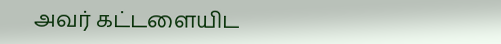அவர் கட்டளையிட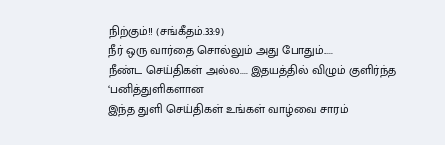நிற்கும்!! (சங்கீதம்.33:9)
நீர் ஒரு வார்தை சொல்லும் அது போதும்.....
நீண்ட செய்திகள் அல்ல.... இதயத்தில் விழும் குளிர்ந்த ‘பனித்துளிகளான
இந்த துளி செய்திகள் உங்கள் வாழ்வை சாரம்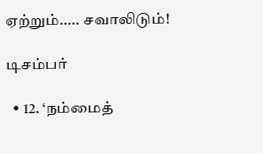ஏற்றும்..... சவாலிடும்!

டிசம்பர்

  • 12. ‘நம்மைத்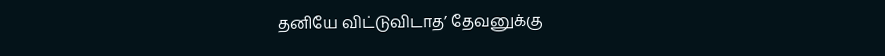தனியே விட்டுவிடாத’ தேவனுக்கு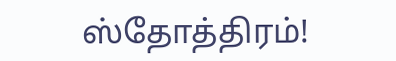ஸ்தோத்திரம்!